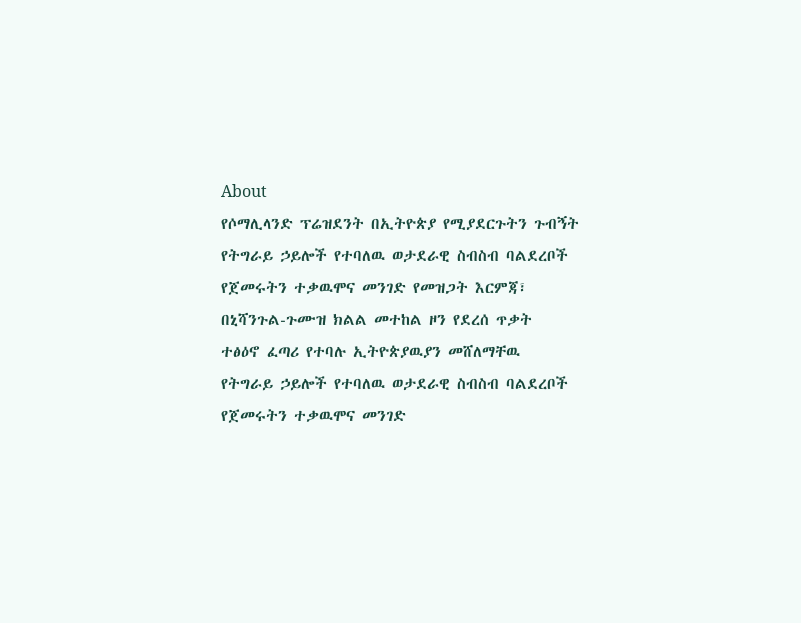About
የሶማሊላንድ ፕሬዝደንት በኢትዮጵያ የሚያደርጉትን ጉብኝት
የትግራይ ኃይሎች የተባለዉ ወታደራዊ ስብስብ ባልደረቦች የጀመሩትን ተቃዉሞና መንገድ የመዝጋት እርምጃ፣
በኒሻንጉል-ጉሙዝ ክልል መተከል ዞን የደረሰ ጥቃት
ተፅዕኖ ፈጣሪ የተባሉ ኢትዮጵያዉያን መሸለማቸዉ
የትግራይ ኃይሎች የተባለዉ ወታደራዊ ስብስብ ባልደረቦች የጀመሩትን ተቃዉሞና መንገድ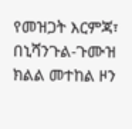የመዝጋት እርምጃ፣
በኒሻንጉል-ጉሙዝ ክልል መተከል ዞን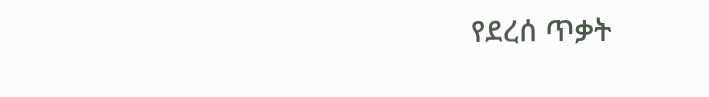የደረሰ ጥቃት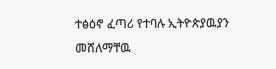ተፅዕኖ ፈጣሪ የተባሉ ኢትዮጵያዉያን መሸለማቸዉ